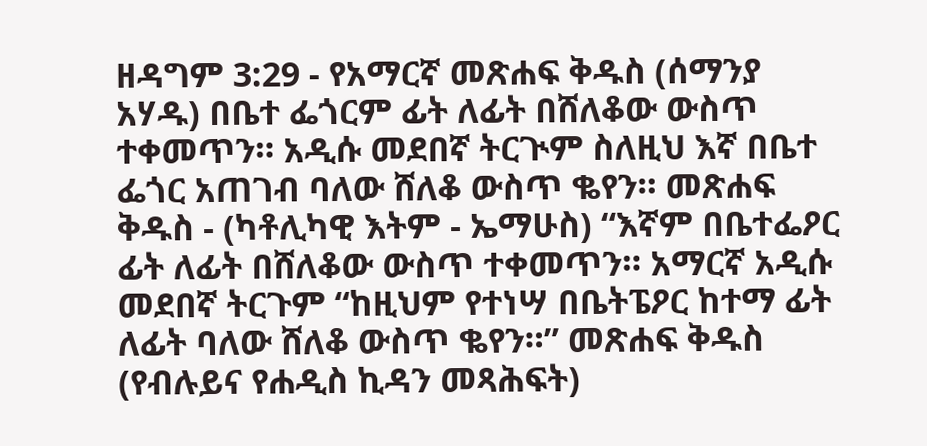ዘዳግም 3:29 - የአማርኛ መጽሐፍ ቅዱስ (ሰማንያ አሃዱ) በቤተ ፌጎርም ፊት ለፊት በሸለቆው ውስጥ ተቀመጥን። አዲሱ መደበኛ ትርጒም ስለዚህ እኛ በቤተ ፌጎር አጠገብ ባለው ሸለቆ ውስጥ ቈየን። መጽሐፍ ቅዱስ - (ካቶሊካዊ እትም - ኤማሁስ) “እኛም በቤተፌዖር ፊት ለፊት በሸለቆው ውስጥ ተቀመጥን። አማርኛ አዲሱ መደበኛ ትርጉም “ከዚህም የተነሣ በቤትፔዖር ከተማ ፊት ለፊት ባለው ሸለቆ ውስጥ ቈየን።” መጽሐፍ ቅዱስ (የብሉይና የሐዲስ ኪዳን መጻሕፍት)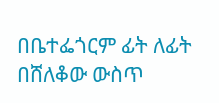በቤተፌጎርም ፊት ለፊት በሸለቆው ውስጥ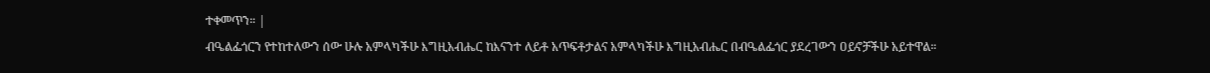ተቀመጥን። |
ብዔልፌጎርን የተከተለውን ሰው ሁሉ አምላካችሁ እግዚአብሔር ከእናንተ ለይቶ አጥፍቶታልና አምላካችሁ እግዚአብሔር በብዔልፌጎር ያደረገውን ዐይኖቻችሁ አይተዋል።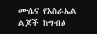ሙሴና የእስራኤል ልጆች ከግብፅ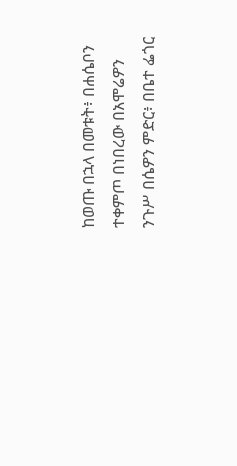ከወጡ በኋላ በመቱት፥ በሐሴቦን ተቀምጦ በነበረው በአሞሬዎን ንጉሥ በሴዎን ምድር፥ በቤተ ፌጎር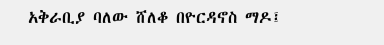አቅራቢያ ባለው ሸለቆ በዮርዳኖስ ማዶ፤